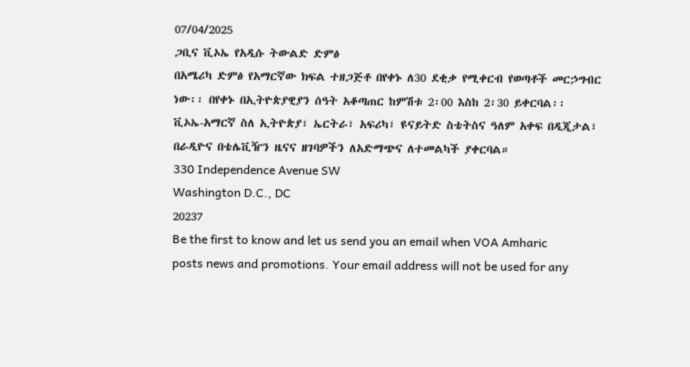07/04/2025
ጋቢና ቪኦኤ የአዲሱ ትውልድ ድምፅ
በአሜሪካ ድምፅ የአማርኛው ክፍል ተዘጋጅቶ በየቀኑ ለ30 ደቂቃ የሚቀርብ የወጣቶች መርኃግብር ነው፡፡ በየቀኑ በኢትዮጵያዊያን ሰዓት አቆጣጠር ከምሽቱ 2፡00 እስከ 2፡30 ይቀርባል፡፡
ቪኦኤ-አማርኛ ስለ ኢትዮጵያ፣ ኤርትራ፣ አፍሪካ፣ ዩናይትድ ስቴትስና ዓለም አቀፍ በዲጂታል፣ በራዲዮና በቴሌቪዥን ዜናና ዘገባዎችን ለአድማጭና ለተመልካች ያቀርባል።
330 Independence Avenue SW
Washington D.C., DC
20237
Be the first to know and let us send you an email when VOA Amharic posts news and promotions. Your email address will not be used for any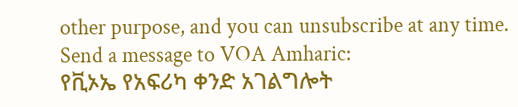other purpose, and you can unsubscribe at any time.
Send a message to VOA Amharic:
የቪኦኤ የአፍሪካ ቀንድ አገልግሎት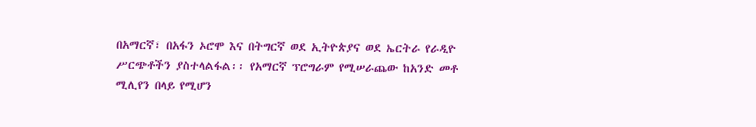በአማርኛ፣ በአፋን ኦሮሞ እና በትግርኛ ወደ ኢትዮጵያና ወደ ኤርትራ የራዲዮ ሥርጭቶችን ያስተላልፋል፡፡ የአማርኛ ፕሮግራም የሚሠራጨው ከአንድ መቶ ሚሊየን በላይ የሚሆን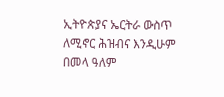ኢትዮጵያና ኤርትራ ውስጥ ለሚኖር ሕዝብና እንዲሁም በመላ ዓለም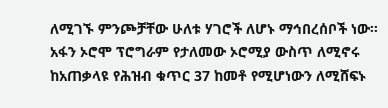ለሚገኙ ምንጮቻቸው ሁለቱ ሃገሮች ለሆኑ ማኅበረሰቦች ነው፡፡ አፋን ኦሮሞ ፕሮግራም የታለመው ኦሮሚያ ውስጥ ለሚኖሩ ከአጠቃላዩ የሕዝብ ቁጥር 37 ከመቶ የሚሆነውን ለሚሸፍኑ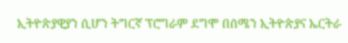ኢትዮጵያዊያን ሲሆን ትግርኛ ፕሮግራም ደግሞ በሰሜን ኢትዮጵያና ኤርትራ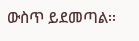ውስጥ ይደመጣል፡፡